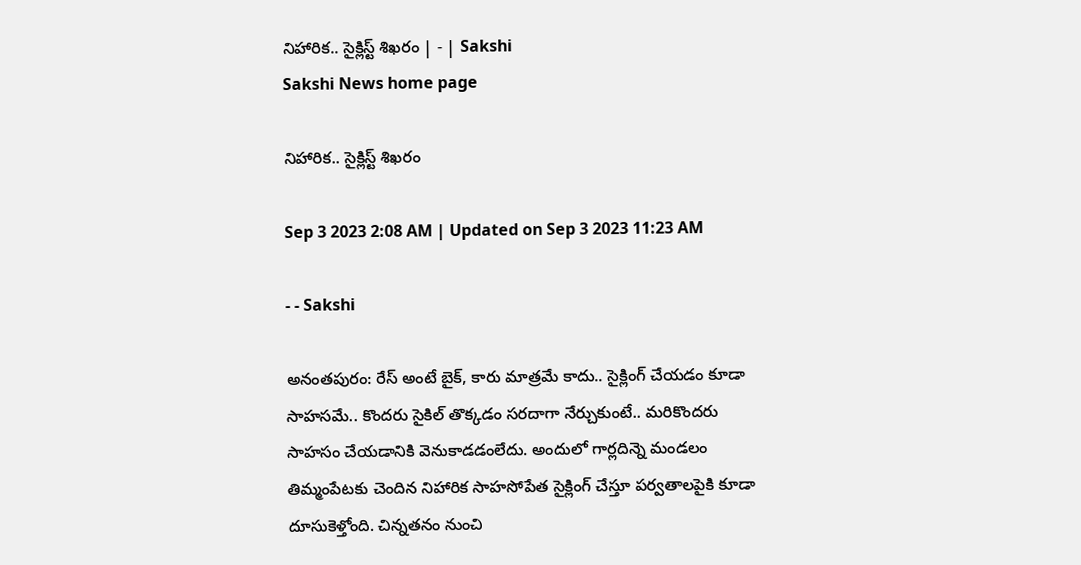నిహారిక.. సైక్లిస్ట్‌ శిఖరం | - | Sakshi
Sakshi News home page

నిహారిక.. సైక్లిస్ట్‌ శిఖరం

Sep 3 2023 2:08 AM | Updated on Sep 3 2023 11:23 AM

- - Sakshi

అనంతపురం: రేస్‌ అంటే బైక్‌, కారు మాత్రమే కాదు.. సైక్లింగ్‌ చేయడం కూడా సాహసమే.. కొందరు సైకిల్‌ తొక్కడం సరదాగా నేర్చుకుంటే.. మరికొందరు సాహసం చేయడానికి వెనుకాడడంలేదు. అందులో గార్లదిన్నె మండలం తిమ్మంపేటకు చెందిన నిహారిక సాహసోపేత సైక్లింగ్‌ చేస్తూ పర్వతాలపైకి కూడా దూసుకెళ్తోంది. చిన్నతనం నుంచి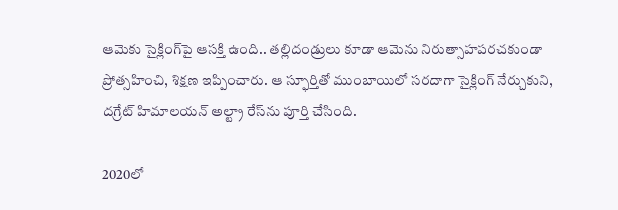ఆమెకు సైక్లింగ్‌పై ఆసక్తి ఉంది.. తల్లిదండ్రులు కూడా ఆమెను నిరుత్సాహపరచకుండా ప్రోత్సహించి, శిక్షణ ఇప్పించారు. ఆ స్ఫూర్తితో ముంబాయిలో సరదాగా సైక్లింగ్‌ నేర్చుకుని, దగ్రేట్‌ హిమాలయన్‌ అల్ట్రా రేస్‌ను పూర్తి చేసింది.

2020లో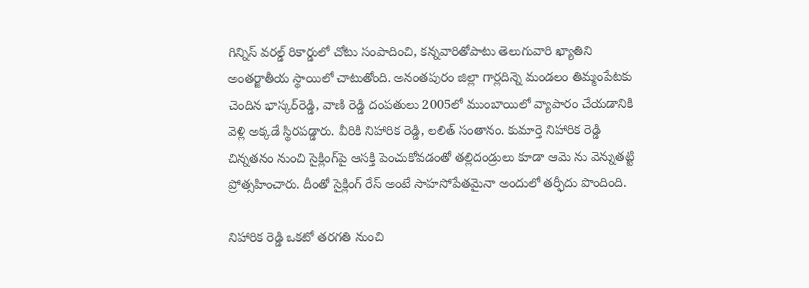గిన్నిస్‌ వరల్డ్‌ రికార్డులో చోటు సంపాదించి, కన్నవారితోపాటు తెలుగువారి ఖ్యాతిని అంతర్జాతీయ స్థాయిలో చాటుతోంది. అనంతపురం జిల్లా గార్లదిన్నె మండలం తిమ్మంపేటకు చెందిన భాస్కర్‌రెడ్డి, వాణి రెడ్డి దంపతులు 2005లో ముంబాయిలో వ్యాపారం చేయడానికి వెళ్లి అక్కడే స్థిరపడ్డారు. వీరికి నిహారిక రెడ్డి, లలిత్‌ సంతానం. కుమార్తె నిహారిక రెడ్డి చిన్నతనం నుంచి సైక్లింగ్‌పై ఆసక్తి పెంచుకోవడంతో తల్లిదండ్రులు కూడా ఆమె ను వెన్నుతట్టి ప్రోత్సహించారు. దీంతో సైక్లింగ్‌ రేస్‌ అంటే సాహసోపేతమైనా అందులో తర్ఫీదు పొందింది.

నిహారిక రెడ్డి ఒకటో తరగతి నుంచి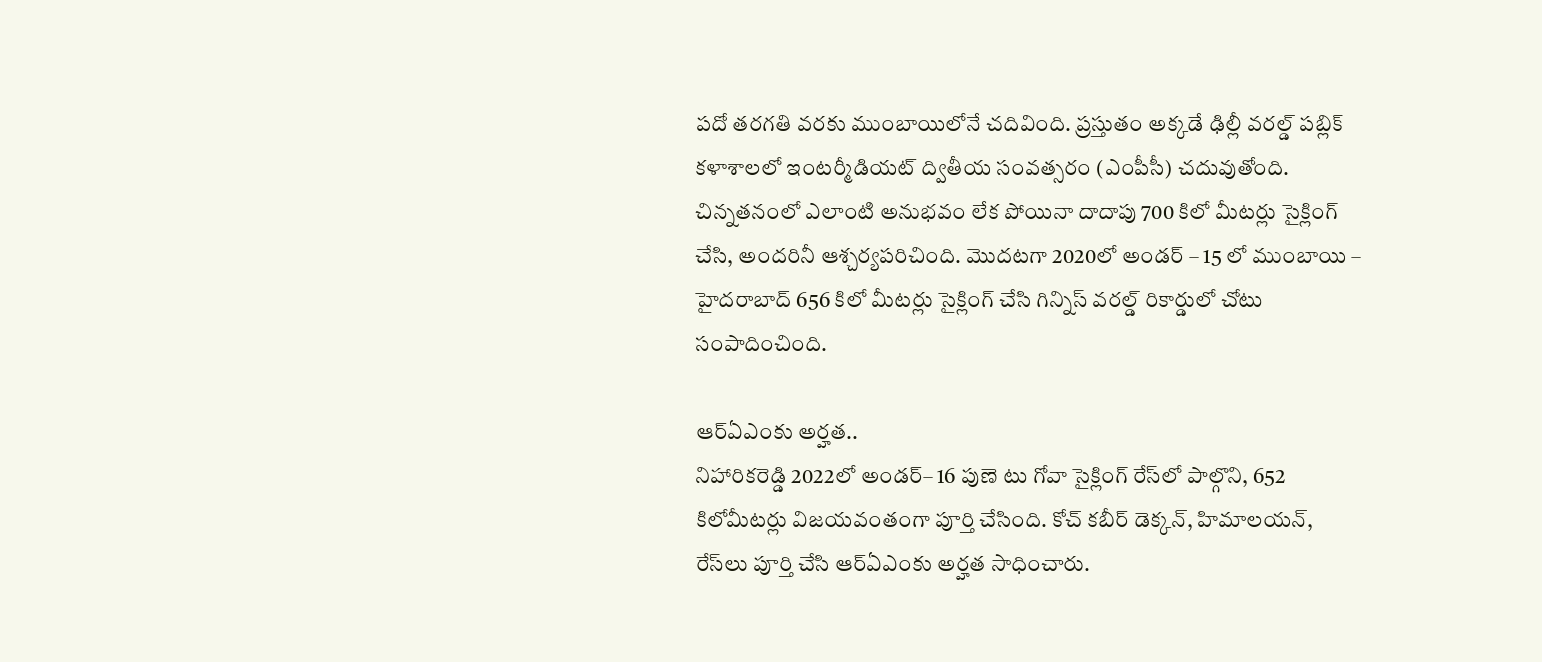పదో తరగతి వరకు ముంబాయిలోనే చదివింది. ప్రస్తుతం అక్కడే ఢిల్లీ వరల్డ్‌ పబ్లిక్‌ కళాశాలలో ఇంటర్మీడియట్‌ ద్వితీయ సంవత్సరం (ఎంపీసీ) చదువుతోంది. చిన్నతనంలో ఎలాంటి అనుభవం లేక పోయినా దాదాపు 700 కిలో మీటర్లు సైక్లింగ్‌ చేసి, అందరినీ ఆశ్చర్యపరిచింది. మొదటగా 2020లో అండర్‌ – 15 లో ముంబాయి – హైదరాబాద్‌ 656 కిలో మీటర్లు సైక్లింగ్‌ చేసి గిన్నిస్‌ వరల్డ్‌ రికార్డులో చోటు సంపాదించింది.

ఆర్‌ఏఎంకు అర్హత..
నిహారికరెడ్డి 2022లో అండర్‌– 16 పుణె టు గోవా సైక్లింగ్‌ రేస్‌లో పాల్గొని, 652 కిలోమీటర్లు విజయవంతంగా పూర్తి చేసింది. కోచ్‌ కబీర్‌ డెక్కన్‌, హిమాలయన్‌, రేస్‌లు పూర్తి చేసి ఆర్‌ఏఎంకు అర్హత సాధించారు.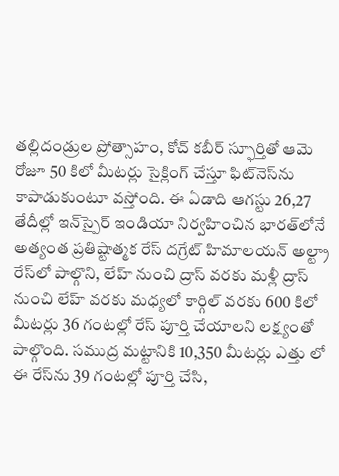తల్లిదండ్రుల ప్రోత్సాహం, కోచ్‌ కబీర్‌ స్ఫూర్తితో ఆమె రోజూ 50 కిలో మీటర్లు సైక్లింగ్‌ చేస్తూ ఫిట్‌నెస్‌ను కాపాడుకుంటూ వస్తోంది. ఈ ఏడాది ఆగస్టు 26,27 తేదీల్లో ఇన్‌స్పైర్‌ ఇండియా నిర్వహించిన భారత్‌లోనే అత్యంత ప్రతిష్టాత్మక రేస్‌ దగ్రేట్‌ హిమాలయన్‌ అల్ట్రా రేస్‌లో పాల్గొని, లేహ్‌ నుంచి ద్రాస్‌ వరకు మళ్లీ ద్రాస్‌ నుంచి లేహ్‌ వరకు మధ్యలో కార్గిల్‌ వరకు 600 కిలో మీటర్లు 36 గంటల్లో రేస్‌ పూర్తి చేయాలని లక్ష్యంతో పాల్గొంది. సముద్ర మట్టానికి 10,350 మీటర్లు ఎత్తు లో ఈ రేస్‌ను 39 గంటల్లో పూర్తి చేసి,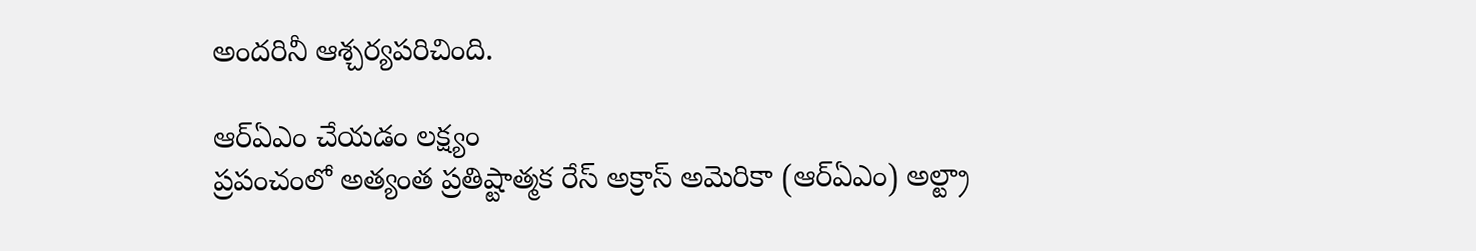అందరినీ ఆశ్చర్యపరిచింది.

ఆర్‌ఏఎం చేయడం లక్ష్యం
ప్రపంచంలో అత్యంత ప్రతిష్టాత్మక రేస్‌ అక్రాస్‌ అమెరికా (ఆర్‌ఏఎం) అల్ట్రా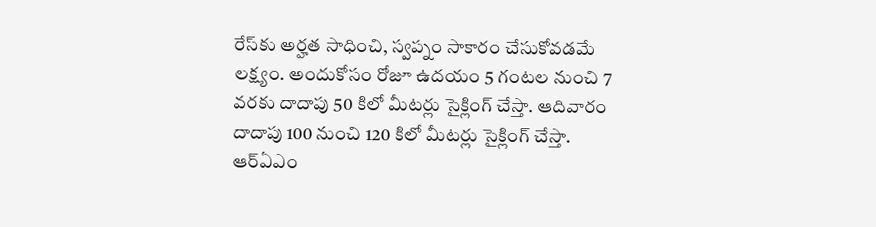రేస్‌కు అర్హత సాధించి, స్వప్నం సాకారం చేసుకోవడమే లక్ష్యం. అందుకోసం రోజూ ఉదయం 5 గంటల నుంచి 7 వరకు దాదాపు 50 కిలో మీటర్లు సైక్లింగ్‌ చేస్తా. ఆదివారం దాదాపు 100 నుంచి 120 కిలో మీటర్లు సైక్లింగ్‌ చేస్తా. ఆర్‌ఏఎం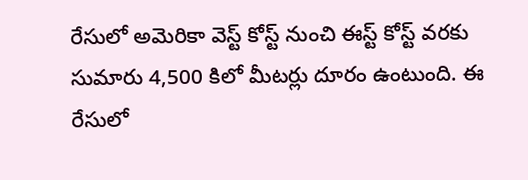రేసులో అమెరికా వెస్ట్‌ కోస్ట్‌ నుంచి ఈస్ట్‌ కోస్ట్‌ వరకు సుమారు 4,500 కిలో మీటర్లు దూరం ఉంటుంది. ఈ రేసులో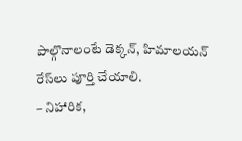పాల్గొనాలంటే డెక్కన్‌, హిమాలయన్‌ రేస్‌లు పూర్తి చేయాలి.
– నిహారిక,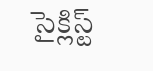సైక్లిస్ట్‌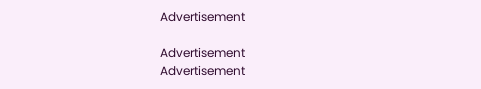Advertisement

Advertisement
Advertisement